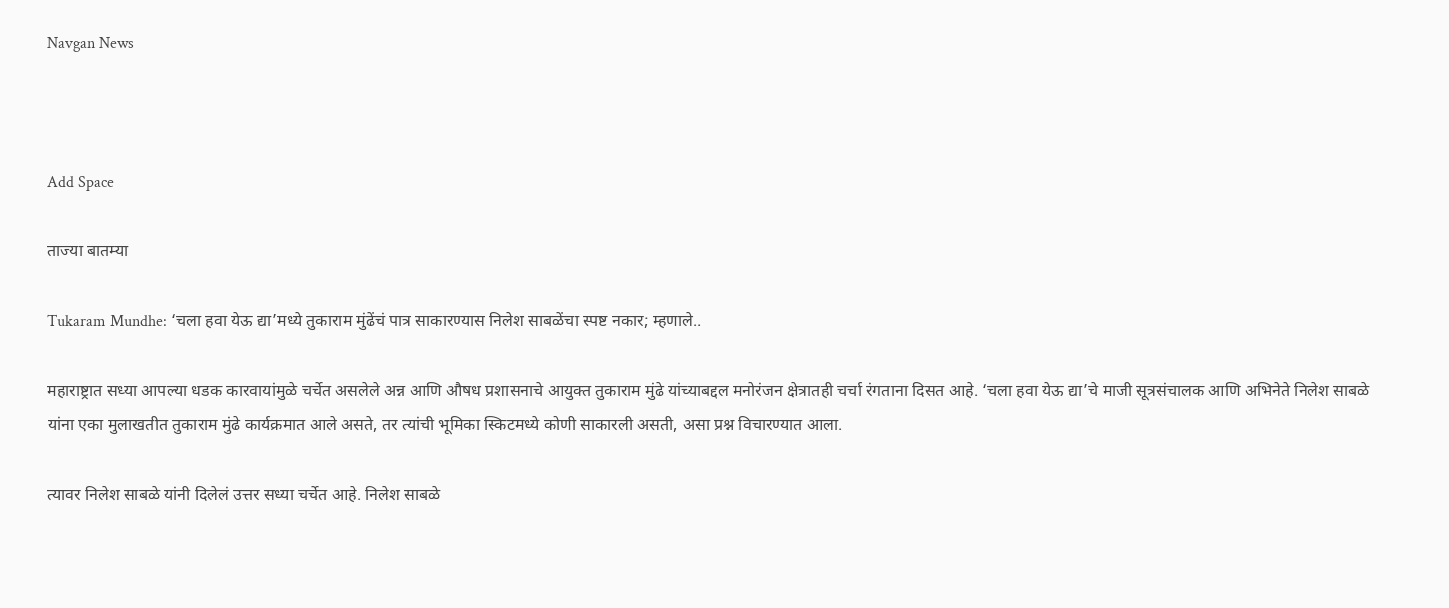Navgan News



Add Space

ताज्या बातम्या

Tukaram Mundhe: ‘चला हवा येऊ द्या’मध्ये तुकाराम मुंढेंचं पात्र साकारण्यास निलेश साबळेंचा स्पष्ट नकार; म्हणाले..

महाराष्ट्रात सध्या आपल्या धडक कारवायांमुळे चर्चेत असलेले अन्न आणि औषध प्रशासनाचे आयुक्त तुकाराम मुंढे यांच्याबद्दल मनोरंजन क्षेत्रातही चर्चा रंगताना दिसत आहे. ‘चला हवा येऊ द्या’चे माजी सूत्रसंचालक आणि अभिनेते निलेश साबळे यांना एका मुलाखतीत तुकाराम मुंढे कार्यक्रमात आले असते, तर त्यांची भूमिका स्किटमध्ये कोणी साकारली असती, असा प्रश्न विचारण्यात आला.

त्यावर निलेश साबळे यांनी दिलेलं उत्तर सध्या चर्चेत आहे. निलेश साबळे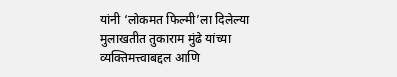यांनी ‘लोकमत फिल्मी’ला दिलेल्या मुलाखतीत तुकाराम मुंढे यांच्या व्यक्तिमत्त्वाबद्दल आणि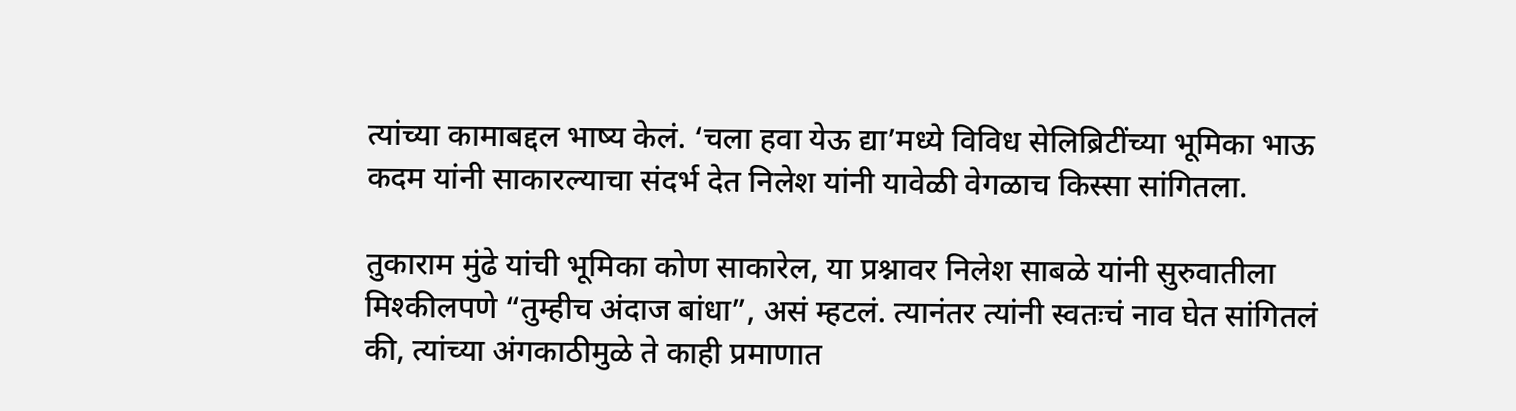त्यांच्या कामाबद्दल भाष्य केलं. ‘चला हवा येऊ द्या’मध्ये विविध सेलिब्रिटींच्या भूमिका भाऊ कदम यांनी साकारल्याचा संदर्भ देत निलेश यांनी यावेळी वेगळाच किस्सा सांगितला.

तुकाराम मुंढे यांची भूमिका कोण साकारेल, या प्रश्नावर निलेश साबळे यांनी सुरुवातीला मिश्कीलपणे “तुम्हीच अंदाज बांधा”, असं म्हटलं. त्यानंतर त्यांनी स्वतःचं नाव घेत सांगितलं की, त्यांच्या अंगकाठीमुळे ते काही प्रमाणात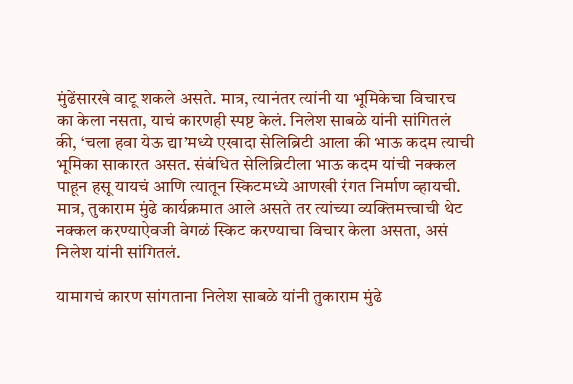मुंढेंसारखे वाटू शकले असते. मात्र, त्यानंतर त्यांनी या भूमिकेचा विचारच का केला नसता, याचं कारणही स्पष्ट केलं. निलेश साबळे यांनी सांगितलं की, ‘चला हवा येऊ द्या’मध्ये एखादा सेलिब्रिटी आला की भाऊ कदम त्याची भूमिका साकारत असत. संबंधित सेलिब्रिटीला भाऊ कदम यांची नक्कल पाहून हसू यायचं आणि त्यातून स्किटमध्ये आणखी रंगत निर्माण व्हायची. मात्र, तुकाराम मुंढे कार्यक्रमात आले असते तर त्यांच्या व्यक्तिमत्त्वाची थेट नक्कल करण्याऐवजी वेगळं स्किट करण्याचा विचार केला असता, असं निलेश यांनी सांगितलं.

यामागचं कारण सांगताना निलेश साबळे यांनी तुकाराम मुंढे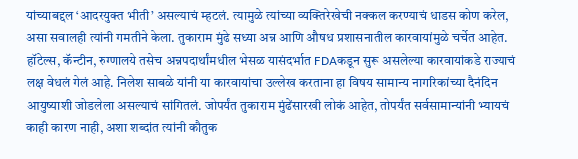यांच्याबद्दल ‘आदरयुक्त भीती’ असल्याचं म्हटलं. त्यामुळे त्यांच्या व्यक्तिरेखेची नक्कल करण्याचं धाडस कोण करेल, असा सवालही त्यांनी गमतीने केला. तुकाराम मुंढे सध्या अन्न आणि औषध प्रशासनातील कारवायांमुळे चर्चेत आहेत. हॉटेल्स, कॅन्टीन, रुग्णालये तसेच अन्नपदार्थांमधील भेसळ यासंदर्भात FDAकडून सुरू असलेल्या कारवायांकडे राज्याचं लक्ष वेधलं गेलं आहे. निलेश साबळे यांनी या कारवायांचा उल्लेख करताना हा विषय सामान्य नागरिकांच्या दैनंदिन आयुष्याशी जोडलेला असल्याचं सांगितलं. जोपर्यंत तुकाराम मुंढेंसारखी लोकं आहेत, तोपर्यंत सर्वसामान्यांनी भ्यायचं काही कारण नाही, अशा शब्दांत त्यांनी कौतुक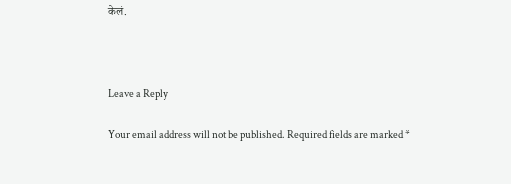केलं.



Leave a Reply

Your email address will not be published. Required fields are marked *